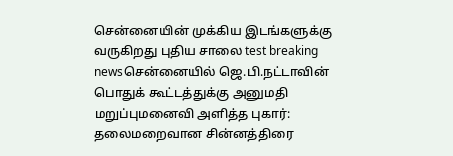சென்னையின் முக்கிய இடங்களுக்கு வருகிறது புதிய சாலை test breaking newsசென்னையில் ஜெ.பி.நட்டாவின் பொதுக் கூட்டத்துக்கு அனுமதி மறுப்புமனைவி அளித்த புகார்: தலைமறைவான சின்னத்திரை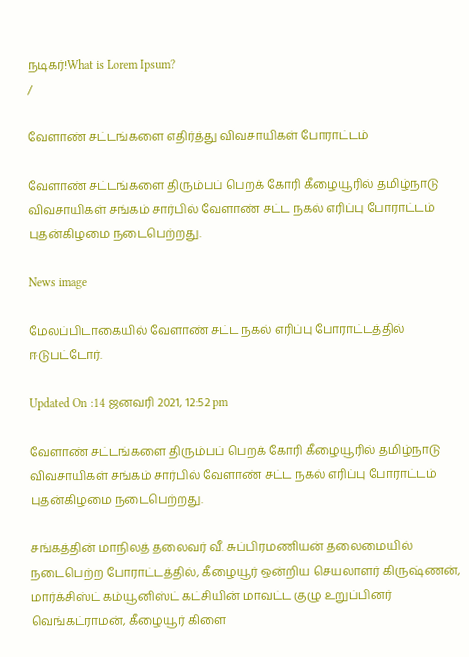நடிகர்!What is Lorem Ipsum?
/

வேளாண் சட்டங்களை எதிர்த்து விவசாயிகள் போராட்டம்

வேளாண் சட்டங்களை திரும்பப் பெறக் கோரி கீழையூரில் தமிழ்நாடு விவசாயிகள் சங்கம் சார்பில் வேளாண் சட்ட நகல் எரிப்பு போராட்டம் புதன்கிழமை நடைபெற்றது.

News image

மேலப்பிடாகையில் வேளாண் சட்ட நகல் எரிப்பு போராட்டத்தில் ஈடுபட்டோர்.

Updated On :14 ஜனவரி 2021, 12:52 pm

வேளாண் சட்டங்களை திரும்பப் பெறக் கோரி கீழையூரில் தமிழ்நாடு விவசாயிகள் சங்கம் சார்பில் வேளாண் சட்ட நகல் எரிப்பு போராட்டம் புதன்கிழமை நடைபெற்றது.

சங்கத்தின் மாநிலத் தலைவர் வீ. சுப்பிரமணியன் தலைமையில் நடைபெற்ற போராட்டத்தில், கீழையூர் ஒன்றிய செயலாளர் கிருஷ்ணன், மார்க்சிஸ்ட் கம்யூனிஸ்ட் கட்சியின் மாவட்ட குழு உறுப்பினர் வெங்கட்ராமன், கீழையூர் கிளை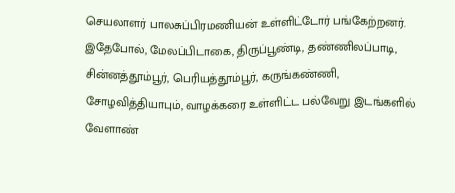செயலாளர் பாலசுப்பிரமணியன் உள்ளிட்டோர் பங்கேற்றனர். இதேபோல், மேலப்பிடாகை, திருப்பூண்டி, தண்ணிலப்பாடி, சின்னத்தூம்பூர், பெரியத்தூம்பூர், கருங்கண்ணி, சோழவித்தியாபும், வாழக்கரை உள்ளிட்ட பல்வேறு இடங்களில் வேளாண்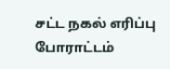சட்ட நகல் எரிப்பு போராட்டம்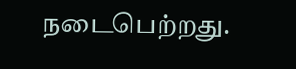நடைபெற்றது.